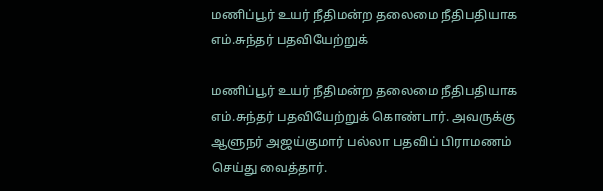மணிப்பூர் உயர் நீதிமன்ற தலைமை நீதிபதியாக எம்.சுந்தர் பதவியேற்றுக்

மணிப்பூர் உயர் நீதிமன்ற தலைமை நீதிபதியாக எம்.சுந்தர் பதவியேற்றுக் கொண்டார். அவருக்கு ஆளுநர் அஜய்குமார் பல்லா பதவிப் பிராமணம் செய்து வைத்தார்.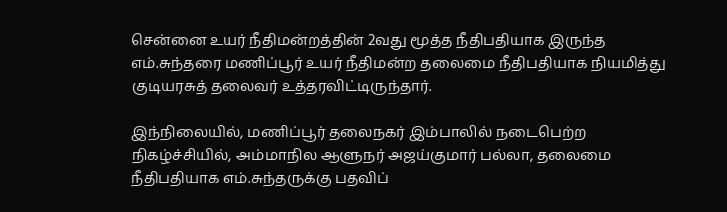சென்னை உயர் நீதிமன்றத்தின் 2வது மூத்த நீதிபதியாக இருந்த எம்.சுந்தரை மணிப்பூர் உயர் நீதிமன்ற தலைமை நீதிபதியாக நியமித்து குடியரசுத் தலைவர் உத்தரவிட்டிருந்தார்.

இந்நிலையில், மணிப்பூர் தலைநகர் இம்பாலில் நடைபெற்ற நிகழ்ச்சியில், அம்மாநில ஆளுநர் அஜய்குமார் பல்லா, தலைமை நீதிபதியாக எம்.சுந்தருக்கு பதவிப்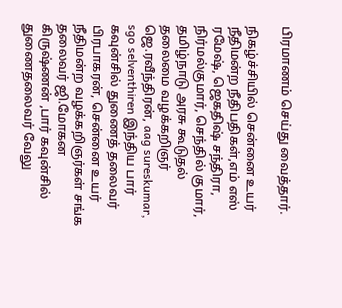பிரமாணம் செய்து வைத்தார்.

நிகழ்ச்சியில் சென்னை உயர் நீதிமன்ற நீதிபதிகள்,எம் எஸ் ரமேஷ், ஜெகதிஷ் சந்திரா, நிர்மல்குமார், செந்தில் குமார், தமிழ்நாடு அரசு கூடுதல் தலைமை வழக்கறிஞர் ஜெ.ரவீந்திரன், aag sureskumar, sgo selventhiren இந்திய பார் கவுன்சில் துணைத் தலைவர் பிரபாகரன், சென்னை உயர் நீதிமன்ற வழக்கறிஞர்கள் சங்க தலைவர் ஜி.மோகன கிருஷ்ணன் ,பார் கவுன்சில் துணைதலைவர் வேலு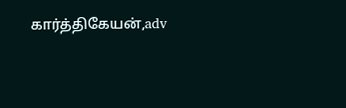கார்த்திகேயன்,adv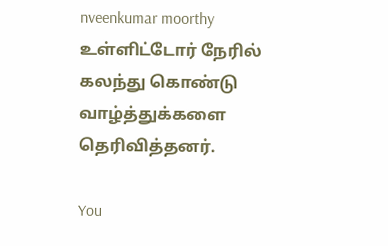nveenkumar moorthy உள்ளிட்டோர் நேரில் கலந்து கொண்டு வாழ்த்துக்களை தெரிவித்தனர்.

You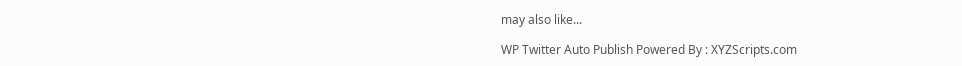may also like...

WP Twitter Auto Publish Powered By : XYZScripts.com